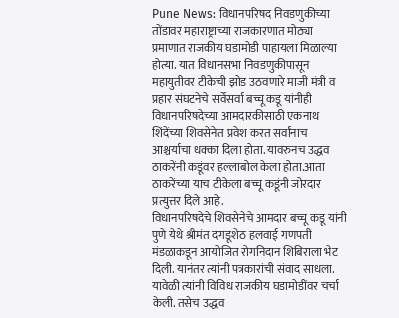Pune News: विधानपरिषद निवडणुकीच्या तोंडावर महाराष्ट्राच्या राजकारणात मोठ्या प्रमाणात राजकीय घडामोडी पाहायला मिळाल्या होत्या. यात विधानसभा निवडणुकीपासून महायुतीवर टीकेची झोड उठवणारे माजी मंत्री व प्रहार संघटनेचे सर्वेसर्वा बच्चू कडू यांनीही विधानपरिषदेच्या आमदारकीसाठी एकनाथ शिंदेंच्या शिवसेनेत प्रवेश करत सर्वांनाच आश्चर्याचा धक्का दिला होता. यावरुनच उद्धव ठाकरेंनी कडूंवर हल्लाबोल केला होता.आता ठाकरेंच्या याच टीकेला बच्चू कडूंनी जोरदार प्रत्युत्तर दिले आहे.
विधानपरिषदेचे शिवसेनेचे आमदार बच्चू कडू यांनी पुणे येथे श्रीमंत दगडूशेठ हलवाई गणपती मंडळाकडून आयोजित रोगनिदान शिबिराला भेट दिली. यानंतर त्यांनी पत्रकारांची संवाद साधला. यावेळी त्यांनी विविध राजकीय घडामोडींवर चर्चा केली. तसेच उद्धव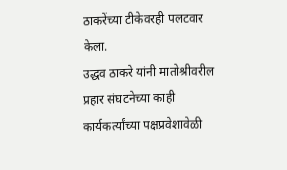ठाकरेंच्या टीकेवरही पलटवार केला.
उद्धव ठाकरे यांनी मातोश्रीवरील प्रहार संघटनेच्या काही कार्यकर्त्यांच्या पक्षप्रवेशावेळी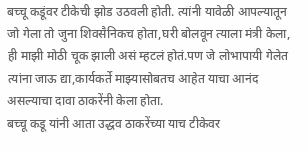बच्चू कडूंवर टीकेची झोड उठवली होती. त्यांनी यावेळी आपल्यातून जो गेला तो जुना शिवसैनिकच होता,घरी बोलवून त्याला मंत्री केला, ही माझी मोठी चूक झाली असं म्हटलं होतं.पण जे लोभापायी गेलेत त्यांना जाऊ द्या,कार्यकर्ते माझ्यासोबतच आहेत याचा आनंद असल्याचा दावा ठाकरेंनी केला होता.
बच्चू कडू यांनी आता उद्धव ठाकरेंच्या याच टीकेवर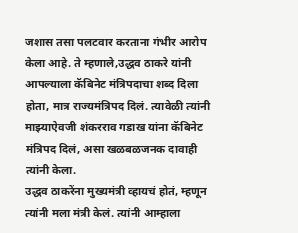जशास तसा पलटवार करताना गंभीर आरोप केला आहे. ते म्हणाले,उद्धव ठाकरे यांनी आपल्याला कॅबिनेट मंत्रिपदाचा शब्द दिला होता, मात्र राज्यमंत्रिपद दिलं. त्यावेळी त्यांनी माझ्याऐवजी शंकरराव गडाख यांना कॅबिनेट मंत्रिपद दिलं, असा खळबळजनक दावाही त्यांनी केला.
उद्धव ठाकरेंना मुख्यमंत्री व्हायचं होतं, म्हणून त्यांनी मला मंत्री केलं. त्यांनी आम्हाला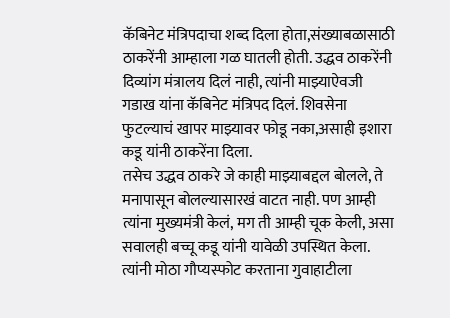कॅबिनेट मंत्रिपदाचा शब्द दिला होता,संख्याबळासाठी ठाकरेंनी आम्हाला गळ घातली होती. उद्धव ठाकरेंनी दिव्यांग मंत्रालय दिलं नाही, त्यांनी माझ्याऐवजी गडाख यांना कॅबिनेट मंत्रिपद दिलं. शिवसेना फुटल्याचं खापर माझ्यावर फोडू नका,असाही इशारा कडू यांनी ठाकरेंना दिला.
तसेच उद्धव ठाकरे जे काही माझ्याबद्दल बोलले, ते मनापासून बोलल्यासारखं वाटत नाही. पण आम्ही त्यांना मुख्यमंत्री केलं, मग ती आम्ही चूक केली, असा सवालही बच्चू कडू यांनी यावेळी उपस्थित केला. त्यांनी मोठा गौप्यस्फोट करताना गुवाहाटीला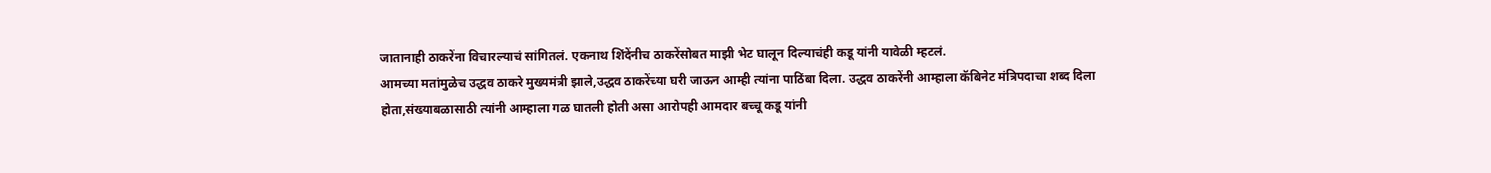जातानाही ठाकरेंना विचारल्याचं सांगितलं. एकनाथ शिंदेंनीच ठाकरेंसोबत माझी भेट घालून दिल्याचंही कडू यांनी यावेळी म्हटलं.
आमच्या मतांमुळेच उद्धव ठाकरे मुख्यमंत्री झाले,उद्धव ठाकरेंच्या घरी जाऊन आम्ही त्यांना पाठिंबा दिला. उद्धव ठाकरेंनी आम्हाला कॅबिनेट मंत्रिपदाचा शब्द दिला होता,संख्याबळासाठी त्यांनी आम्हाला गळ घातली होती असा आरोपही आमदार बच्चू कडू यांनी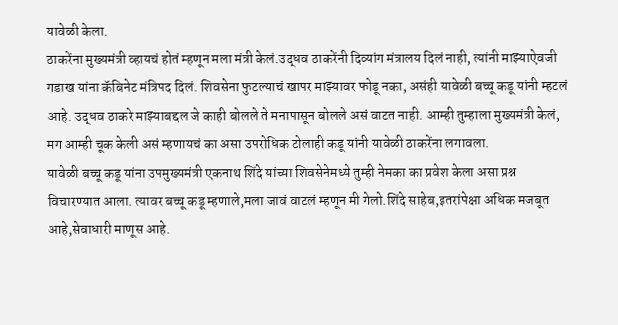यावेळी केला.
ठाकरेंना मुख्यमंत्री व्हायचं होतं म्हणून मला मंत्री केलं.उद्धव ठाकरेंनी दिव्यांग मंत्रालय दिलं नाही, त्यांनी माझ्याऐवजी गडाख यांना कॅबिनेट मंत्रिपद दिलं. शिवसेना फुटल्याचं खापर माझ्यावर फोडू नका, असंही यावेळी बच्चू कडू यांनी म्हटलं आहे. उद्धव ठाकरे माझ्याबद्दल जे काही बोलले ते मनापासून बोलले असं वाटत नाही. आम्ही तुम्हाला मुख्यमंत्री केलं, मग आम्ही चूक केली असं म्हणायचं का असा उपरोधिक टोलाही कडू यांनी यावेळी ठाकरेंना लगावला.
यावेळी बच्चू कडू यांना उपमुख्यमंत्री एकनाथ शिंदे यांच्या शिवसेनेमध्ये तुम्ही नेमका का प्रवेश केला असा प्रश्न विचारण्यात आला. त्यावर बच्चू कडू म्हणाले,मला जावं वाटलं म्हणून मी गेलो.शिंदे साहेब,इतरांपेक्षा अधिक मजबूत आहे,सेवाधारी माणूस आहे.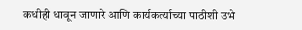कधीही धावून जाणारे आणि कार्यकर्त्याच्या पाठीशी उभे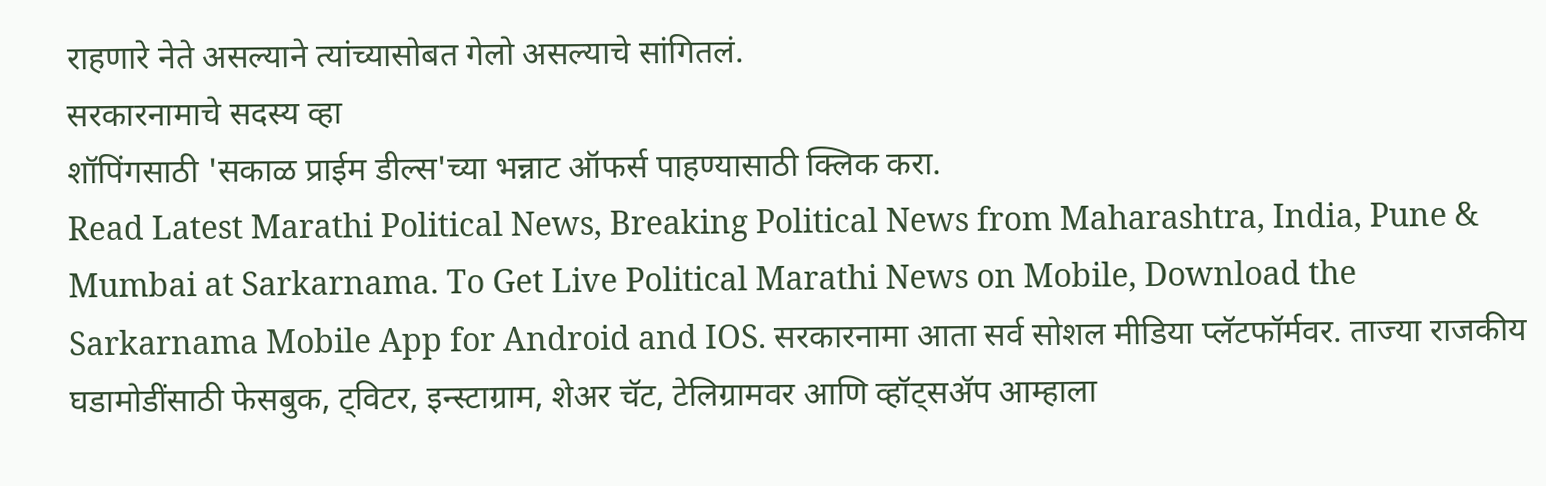राहणारे नेते असल्याने त्यांच्यासोबत गेलो असल्याचे सांगितलं.
सरकारनामाचे सदस्य व्हा
शॉपिंगसाठी 'सकाळ प्राईम डील्स'च्या भन्नाट ऑफर्स पाहण्यासाठी क्लिक करा.
Read Latest Marathi Political News, Breaking Political News from Maharashtra, India, Pune & Mumbai at Sarkarnama. To Get Live Political Marathi News on Mobile, Download the Sarkarnama Mobile App for Android and IOS. सरकारनामा आता सर्व सोशल मीडिया प्लॅटफॉर्मवर. ताज्या राजकीय घडामोडींसाठी फेसबुक, ट्विटर, इन्स्टाग्राम, शेअर चॅट, टेलिग्रामवर आणि व्हॉट्सॲप आम्हाला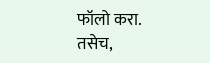फॉलो करा. तसेच,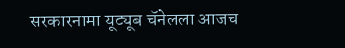सरकारनामा यूट्यूब चॅनेलला आजच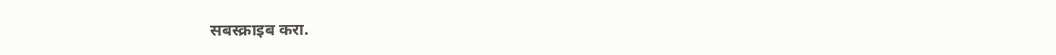सबस्क्राइब करा.